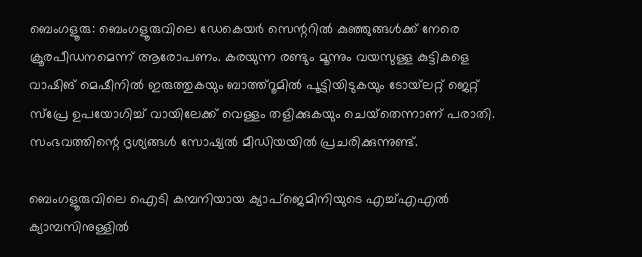ബെംഗളൂരു: ബെംഗളൂരുവിലെ ഡേകെയര്‍ സെന്ററില്‍ കുഞ്ഞുങ്ങള്‍ക്ക് നേരെ ക്രൂരപീഡനമെന്ന് ആരോപണം. കരയുന്ന രണ്ടും മൂന്നും വയസുള്ള കുട്ടികളെ വാഷിങ് മെഷീനില്‍ ഇരുത്തുകയും ബാത്ത്‌റൂമില്‍ പൂട്ടിയിടുകയും ടോയ്‌ലറ്റ് ജെറ്റ് സ്‌പ്രേ ഉപയോഗിച്ച് വായിലേക്ക് വെള്ളം തളിക്കുകയും ചെയ്‌തെന്നാണ് പരാതി. സംഭവത്തിന്റെ ദൃശ്യങ്ങള്‍ സോഷ്യല്‍ മീഡിയയില്‍ പ്രചരിക്കുന്നുണ്ട്.

ബെംഗളൂരുവിലെ ഐടി കമ്പനിയായ ക്യാപ്‌ജെമിനിയുടെ എച്ച്എഎല്‍ ക്യാമ്പസിനുള്ളില്‍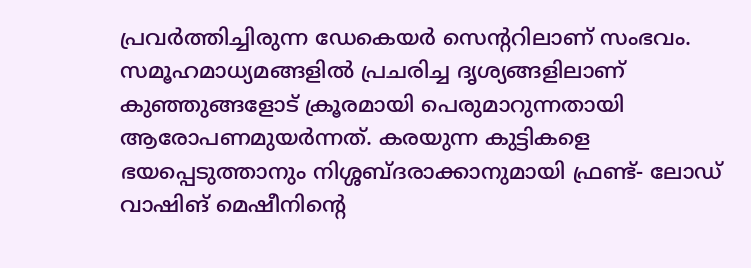പ്രവര്‍ത്തിച്ചിരുന്ന ഡേകെയര്‍ സെന്ററിലാണ് സംഭവം. സമൂഹമാധ്യമങ്ങളില്‍ പ്രചരിച്ച ദൃശ്യങ്ങളിലാണ് കുഞ്ഞുങ്ങളോട് ക്രൂരമായി പെരുമാറുന്നതായി ആരോപണമുയര്‍ന്നത്. കരയുന്ന കുട്ടികളെ ഭയപ്പെടുത്താനും നിശ്ശബ്ദരാക്കാനുമായി ഫ്രണ്ട്- ലോഡ് വാഷിങ് മെഷീനിന്റെ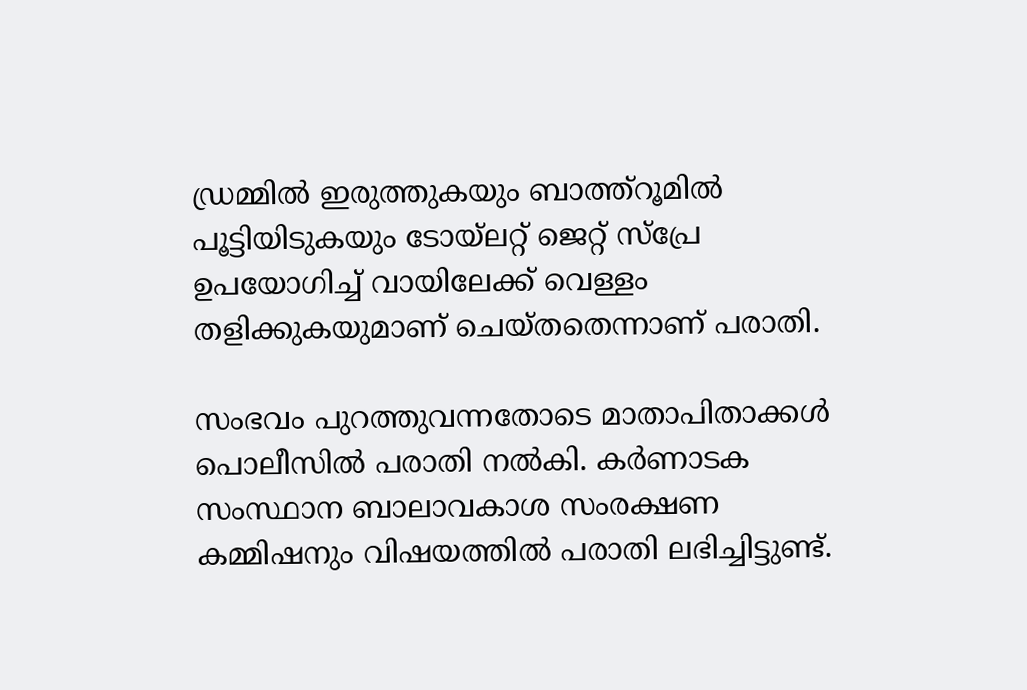ഡ്രമ്മില്‍ ഇരുത്തുകയും ബാത്ത്‌റൂമില്‍ പൂട്ടിയിടുകയും ടോയ്‌ലറ്റ് ജെറ്റ് സ്‌പ്രേ ഉപയോഗിച്ച് വായിലേക്ക് വെള്ളം തളിക്കുകയുമാണ് ചെയ്തതെന്നാണ് പരാതി.

സംഭവം പുറത്തുവന്നതോടെ മാതാപിതാക്കള്‍ പൊലീസില്‍ പരാതി നല്‍കി. കര്‍ണാടക സംസ്ഥാന ബാലാവകാശ സംരക്ഷണ കമ്മിഷനും വിഷയത്തില്‍ പരാതി ലഭിച്ചിട്ടുണ്ട്.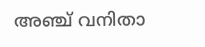അഞ്ച് വനിതാ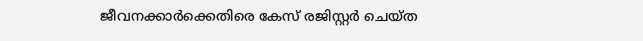ജീവനക്കാര്‍ക്കെതിരെ കേസ് രജിസ്റ്റര്‍ ചെയ്ത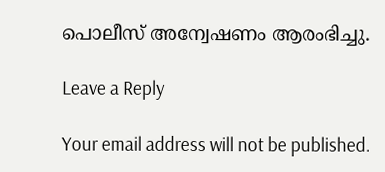പൊലീസ് അന്വേഷണം ആരംഭിച്ചു.

Leave a Reply

Your email address will not be published.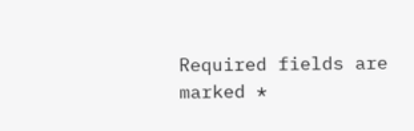Required fields are marked *